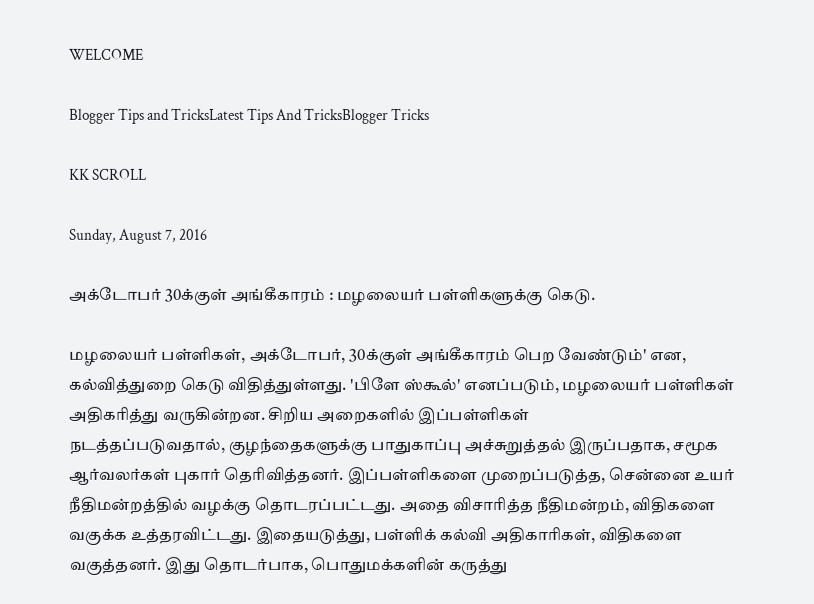WELCOME

Blogger Tips and TricksLatest Tips And TricksBlogger Tricks

KK SCROLL

Sunday, August 7, 2016

அக்டோபர் 30க்குள் அங்கீகாரம் : மழலையர் பள்ளிகளுக்கு கெடு.

மழலையர் பள்ளிகள், அக்டோபர், 30க்குள் அங்கீகாரம் பெற வேண்டும்' என, கல்வித்துறை கெடு விதித்துள்ளது. 'பிளே ஸ்கூல்' எனப்படும், மழலையர் பள்ளிகள் அதிகரித்து வருகின்றன. சிறிய அறைகளில் இப்பள்ளிகள்
நடத்தப்படுவதால், குழந்தைகளுக்கு பாதுகாப்பு அச்சுறுத்தல் இருப்பதாக, சமூக ஆர்வலர்கள் புகார் தெரிவித்தனர். இப்பள்ளிகளை முறைப்படுத்த, சென்னை உயர் நீதிமன்றத்தில் வழக்கு தொடரப்பட்டது. அதை விசாரித்த நீதிமன்றம், விதிகளை வகுக்க உத்தரவிட்டது. இதையடுத்து, பள்ளிக் கல்வி அதிகாரிகள், விதிகளை வகுத்தனர். இது தொடர்பாக, பொதுமக்களின் கருத்து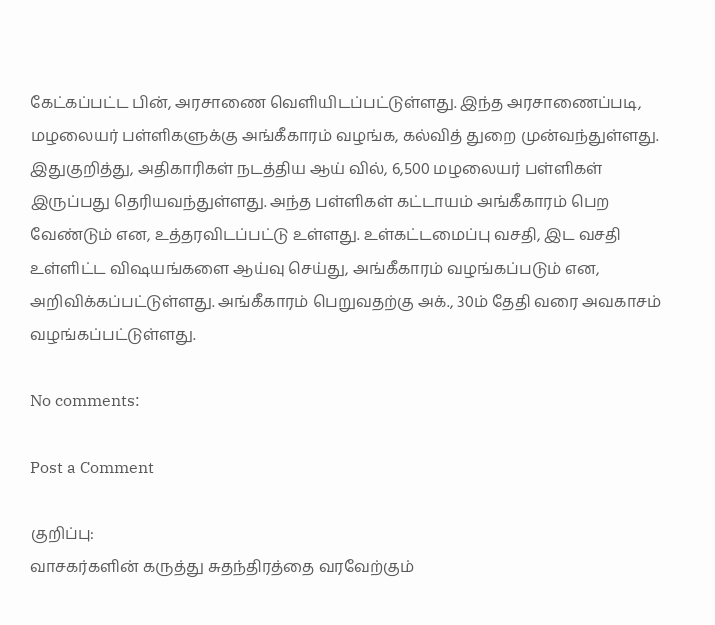கேட்கப்பட்ட பின், அரசாணை வெளியிடப்பட்டுள்ளது. இந்த அரசாணைப்படி, மழலையர் பள்ளிகளுக்கு அங்கீகாரம் வழங்க, கல்வித் துறை முன்வந்துள்ளது. இதுகுறித்து, அதிகாரிகள் நடத்திய ஆய் வில், 6,500 மழலையர் பள்ளிகள் இருப்பது தெரியவந்துள்ளது. அந்த பள்ளிகள் கட்டாயம் அங்கீகாரம் பெற வேண்டும் என, உத்தரவிடப்பட்டு உள்ளது. உள்கட்டமைப்பு வசதி, இட வசதி உள்ளிட்ட விஷயங்களை ஆய்வு செய்து, அங்கீகாரம் வழங்கப்படும் என, அறிவிக்கப்பட்டுள்ளது. அங்கீகாரம் பெறுவதற்கு அக்., 30ம் தேதி வரை அவகாசம் வழங்கப்பட்டுள்ளது.

No comments:

Post a Comment

குறிப்பு:
வாசகர்களின் கருத்து சுதந்திரத்தை வரவேற்கும்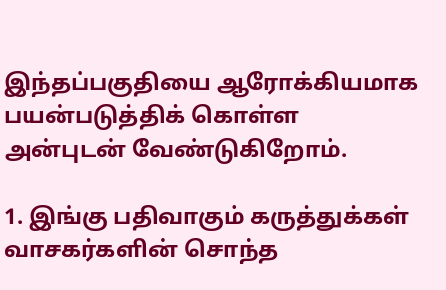இந்தப்பகுதியை ஆரோக்கியமாக பயன்படுத்திக் கொள்ள அன்புடன் வேண்டுகிறோம்.

1. இங்கு பதிவாகும் கருத்துக்கள் வாசகர்களின் சொந்த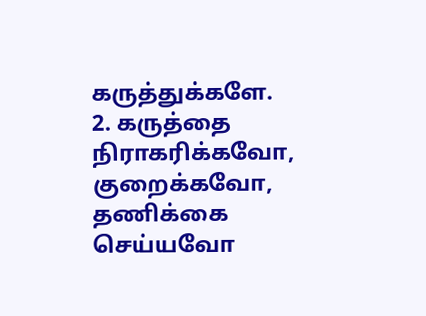கருத்துக்களே.
2. கருத்தை நிராகரிக்கவோ, குறைக்கவோ, தணிக்கை செய்யவோ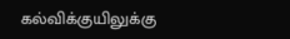கல்விக்குயிலுக்கு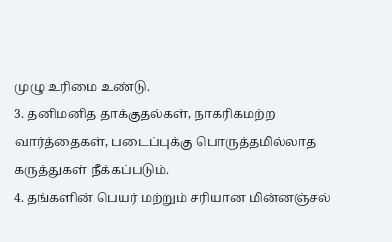முழு உரிமை உண்டு.
3. தனிமனித தாக்குதல்கள், நாகரிகமற்ற வார்த்தைகள், படைப்புக்கு பொருத்தமில்லாத கருத்துகள் நீக்கப்படும்.
4. தங்களின் பெயர் மற்றும் சரியான மின்னஞ்சல்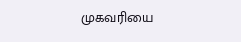முகவரியை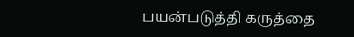பயன்படுத்தி கருத்தை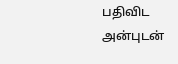பதிவிட அன்புடன்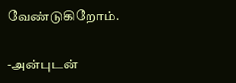வேண்டுகிறோம்.

-அன்புடன்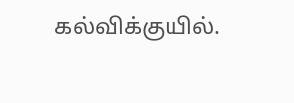கல்விக்குயில்.